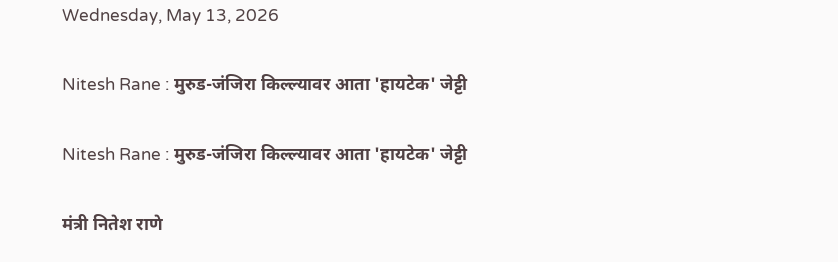Wednesday, May 13, 2026

Nitesh Rane : मुरुड-जंजिरा किल्ल्यावर आता 'हायटेक' जेट्टी

Nitesh Rane : मुरुड-जंजिरा किल्ल्यावर आता 'हायटेक' जेट्टी

मंत्री नितेश राणे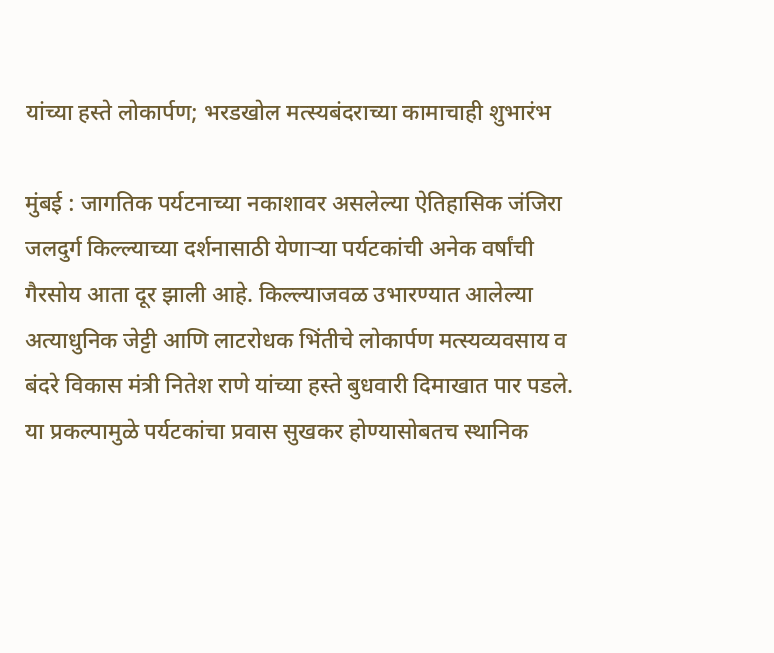यांच्या हस्ते लोकार्पण; भरडखोल मत्स्यबंदराच्या कामाचाही शुभारंभ

मुंबई : जागतिक पर्यटनाच्या नकाशावर असलेल्या ऐतिहासिक जंजिरा जलदुर्ग किल्ल्याच्या दर्शनासाठी येणाऱ्या पर्यटकांची अनेक वर्षांची गैरसोय आता दूर झाली आहे. किल्ल्याजवळ उभारण्यात आलेल्या अत्याधुनिक जेट्टी आणि लाटरोधक भिंतीचे लोकार्पण मत्स्यव्यवसाय व बंदरे विकास मंत्री नितेश राणे यांच्या हस्ते बुधवारी दिमाखात पार पडले. या प्रकल्पामुळे पर्यटकांचा प्रवास सुखकर होण्यासोबतच स्थानिक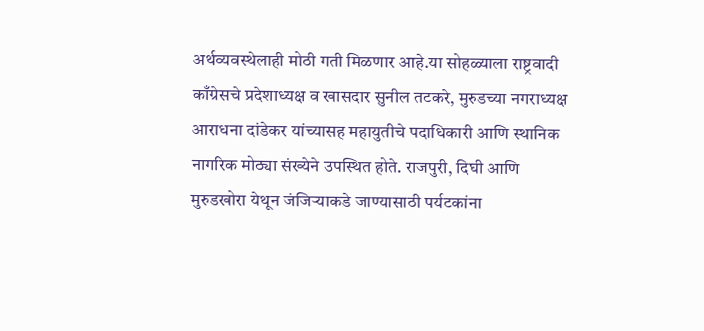अर्थव्यवस्थेलाही मोठी गती मिळणार आहे.या सोहळ्याला राष्ट्रवादी काँग्रेसचे प्रदेशाध्यक्ष व खासदार सुनील तटकरे, मुरुडच्या नगराध्यक्ष आराधना दांडेकर यांच्यासह महायुतीचे पदाधिकारी आणि स्थानिक नागरिक मोठ्या संख्येने उपस्थित होते. राजपुरी, दिघी आणि मुरुडखोरा येथून जंजिऱ्याकडे जाण्यासाठी पर्यटकांना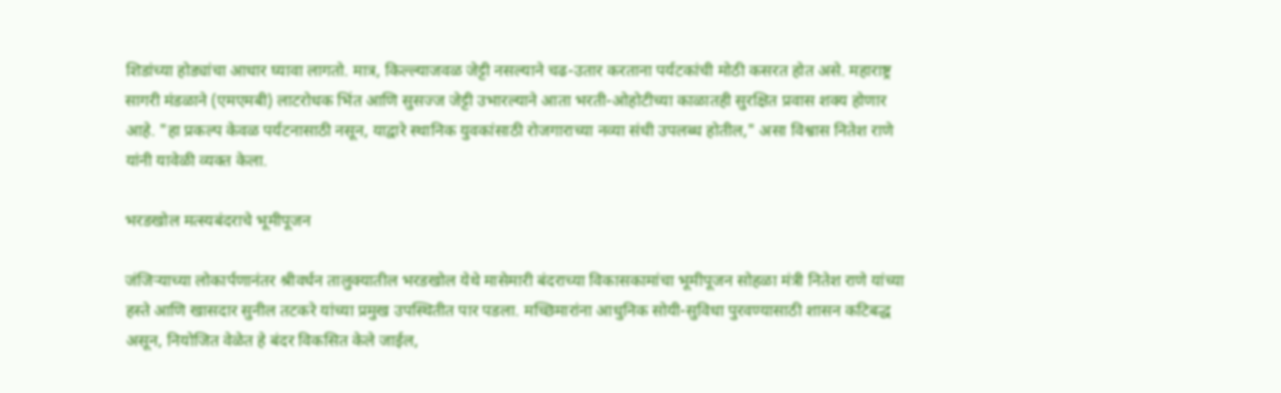शिडांच्या होड्यांचा आधार घ्यावा लागतो. मात्र, किल्ल्याजवळ जेट्टी नसल्याने चढ-उतार करताना पर्यटकांची मोठी कसरत होत असे. महाराष्ट्र सागरी मंडळाने (एमएमबी) लाटरोधक भिंत आणि सुसज्ज जेट्टी उभारल्याने आता भरती-ओहोटीच्या काळातही सुरक्षित प्रवास शक्य होणार आहे. "हा प्रकल्प केवळ पर्यटनासाठी नसून, याद्वारे स्थानिक युवकांसाठी रोजगाराच्या नव्या संधी उपलब्ध होतील," असा विश्वास नितेश राणे यांनी यावेळी व्यक्त केला.

भरडखोल मत्स्यबंदराचे भूमीपूजन

जंजिऱ्याच्या लोकार्पणानंतर श्रीवर्धन तालुक्यातील भरडखोल येथे मासेमारी बंदराच्या विकासकामांचा भूमीपूजन सोहळा मंत्री नितेश राणे यांच्या हस्ते आणि खासदार सुनील तटकरे यांच्या प्रमुख उपस्थितीत पार पडला. मच्छिमारांना आधुनिक सोयी-सुविधा पुरवण्यासाठी शासन कटिबद्ध असून, नियोजित वेळेत हे बंदर विकसित केले जाईल,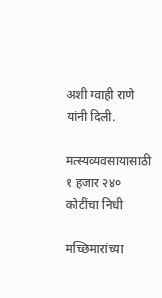अशी ग्वाही राणे यांनी दिली.

मत्स्यव्यवसायासाठी १ हजार २४० कोटींचा निधी

मच्छिमारांच्या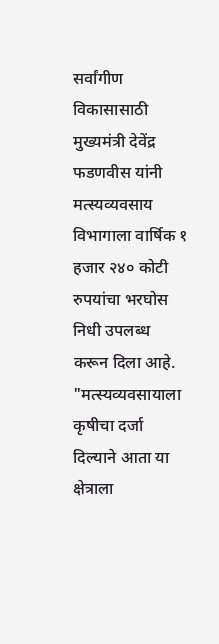सर्वांगीण विकासासाठी मुख्यमंत्री देवेंद्र फडणवीस यांनी मत्स्यव्यवसाय विभागाला वार्षिक १ हजार २४० कोटी रुपयांचा भरघोस निधी उपलब्ध करून दिला आहे. "मत्स्यव्यवसायाला कृषीचा दर्जा दिल्याने आता या क्षेत्राला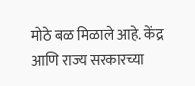मोठे बळ मिळाले आहे. केंद्र आणि राज्य सरकारच्या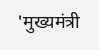'मुख्यमंत्री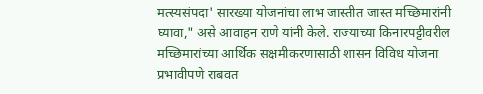मत्स्यसंपदा' सारख्या योजनांचा लाभ जास्तीत जास्त मच्छिमारांनी घ्यावा," असे आवाहन राणे यांनी केले. राज्याच्या किनारपट्टीवरील मच्छिमारांच्या आर्थिक सक्षमीकरणासाठी शासन विविध योजना प्रभावीपणे राबवत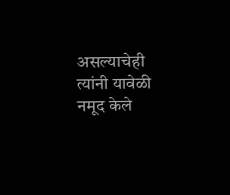असल्याचेही त्यांनी यावेळी नमूद केले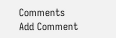Comments
Add Comment